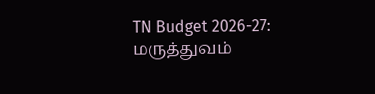TN Budget 2026-27: மருத்துவம்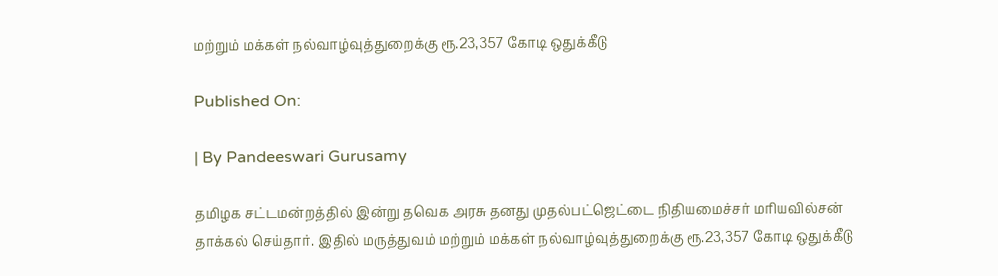மற்றும் மக்கள் நல்வாழ்வுத்துறைக்கு ரூ.23,357 கோடி ஒதுக்கீடு

Published On:

| By Pandeeswari Gurusamy

தமிழக சட்டமன்றத்தில் இன்று தவெக அரசு தனது முதல்பட்ஜெட்டை நிதியமைச்சர் மரியவில்சன் தாக்கல் செய்தார். இதில் மருத்துவம் மற்றும் மக்கள் நல்வாழ்வுத்துறைக்கு ரூ.23,357 கோடி ஒதுக்கீடு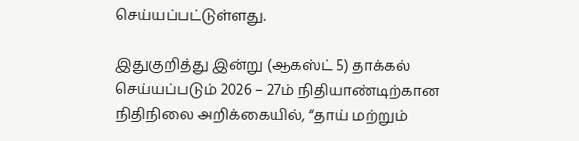செய்யப்பட்டுள்ளது.

இதுகுறித்து இன்று (ஆகஸ்ட் 5) தாக்கல் செய்யப்படும் 2026 – 27ம் நிதியாண்டிற்கான நிதிநிலை அறிக்கையில், “தாய் மற்றும்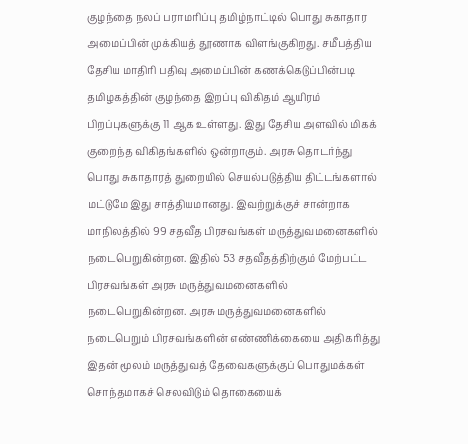குழந்தை நலப் பராமரிப்பு தமிழ்நாட்டில் பொது சுகாதார அமைப்பின் முக்கியத் தூணாக விளங்குகிறது. சமீபத்திய தேசிய மாதிரி பதிவு அமைப்பின் கணக்கெடுப்பின்படி தமிழகத்தின் குழந்தை இறப்பு விகிதம் ஆயிரம் பிறப்புகளுக்கு 11 ஆக உள்ளது. இது தேசிய அளவில் மிகக் குறைந்த விகிதங்களில் ஒன்றாகும். அரசு தொடர்ந்து பொது சுகாதாரத் துறையில் செயல்படுத்திய திட்டங்களால் மட்டுமே இது சாத்தியமானது. இவற்றுக்குச் சான்றாக மாநிலத்தில் 99 சதவீத பிரசவங்கள் மருத்துவமனைகளில் நடைபெறுகின்றன. இதில் 53 சதவீதத்திற்கும் மேற்பட்ட பிரசவங்கள் அரசு மருத்துவமனைகளில் நடைபெறுகின்றன. அரசு மருத்துவமனைகளில் நடைபெறும் பிரசவங்களின் எண்ணிக்கையை அதிகரித்து இதன் மூலம் மருத்துவத் தேவைகளுக்குப் பொதுமக்கள் சொந்தமாகச் செலவிடும் தொகையைக்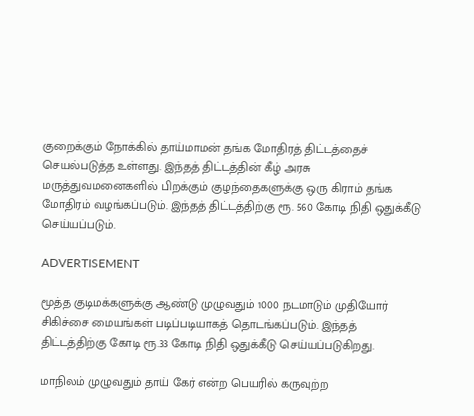குறைக்கும் நோக்கில் தாய்மாமன் தங்க மோதிரத் திட்டத்தைச் செயல்படுத்த உள்ளது. இந்தத் திட்டத்தின் கீழ் அரசு மருத்துவமனைகளில் பிறக்கும் குழந்தைகளுக்கு ஒரு கிராம் தங்க மோதிரம் வழங்கப்படும். இந்தத் திட்டத்திற்கு ரூ. 560 கோடி நிதி ஒதுக்கீடு செய்யப்படும்.

ADVERTISEMENT

மூத்த குடிமக்களுக்கு ஆண்டு முழுவதும் 1000 நடமாடும் முதியோர் சிகிச்சை மையங்கள் படிப்படியாகத் தொடங்கப்படும். இந்தத் திட்டத்திற்கு கோடி ரூ.33 கோடி நிதி ஒதுக்கீடு செய்யப்படுகிறது.

மாநிலம் முழுவதும் தாய் கேர் என்ற பெயரில் கருவுற்ற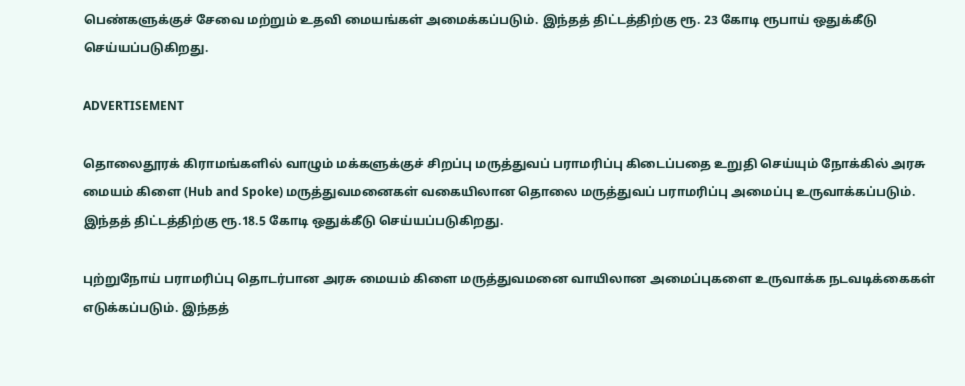பெண்களுக்குச் சேவை மற்றும் உதவி மையங்கள் அமைக்கப்படும். இந்தத் திட்டத்திற்கு ரூ. 23 கோடி ரூபாய் ஒதுக்கீடு செய்யப்படுகிறது.

ADVERTISEMENT

தொலைதூரக் கிராமங்களில் வாழும் மக்களுக்குச் சிறப்பு மருத்துவப் பராமரிப்பு கிடைப்பதை உறுதி செய்யும் நோக்கில் அரசு மையம் கிளை (Hub and Spoke) மருத்துவமனைகள் வகையிலான தொலை மருத்துவப் பராமரிப்பு அமைப்பு உருவாக்கப்படும். இந்தத் திட்டத்திற்கு ரூ.18.5 கோடி ஒதுக்கீடு செய்யப்படுகிறது.

புற்றுநோய் பராமரிப்பு தொடர்பான அரசு மையம் கிளை மருத்துவமனை வாயிலான அமைப்புகளை உருவாக்க நடவடிக்கைகள் எடுக்கப்படும். இந்தத்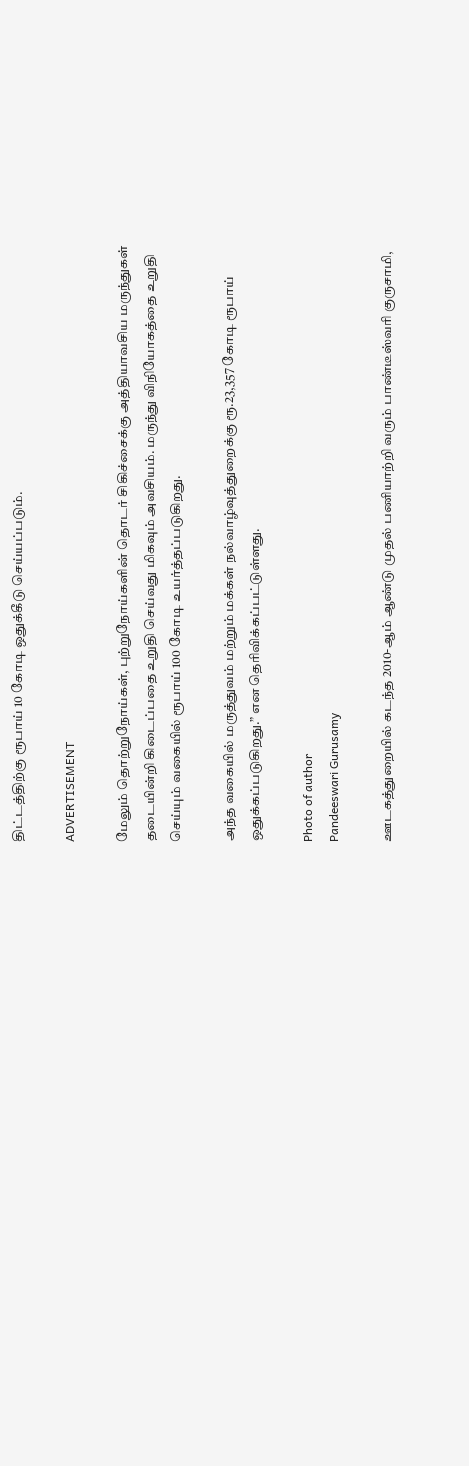திட்டத்திற்கு ரூபாய் 10 கோடி ஒதுக்கீடு செய்யப்படும்.

ADVERTISEMENT

மேலும் தொற்றுநோய்கள், புற்றுநோய்களின் தொடர் சிகிச்சைக்கு அத்தியாவசிய மருந்துகள் தடையின்றி கிடைப்பதை உறுதி செய்வது மிகவும் அவசியம். மருந்து விநியோகத்தை உறுதி செய்யும் வகையில் ரூபாய் 100 கோடி உயர்த்தப்படுகிறது.

அந்த வகையில் மருத்துவம் மற்றும் மக்கள் நல்வாழ்வுத்துறைக்கு ரூ.23,357 கோடி ரூபாய் ஒதுக்கப்படுகிறது.” என தெரிவிக்கப்பட்டுள்ளது.

Photo of author
Pandeeswari Gurusamy

ஊடகத்துறையில் கடந்த 2010-ஆம் ஆண்டு முதல் பணியாற்றி வரும் பாண்டீஸ்வரி குருசாமி,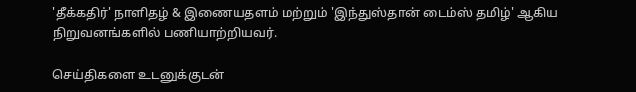'தீக்கதிர்' நாளிதழ் & இணையதளம் மற்றும் 'இந்துஸ்தான் டைம்ஸ் தமிழ்' ஆகிய நிறுவனங்களில் பணியாற்றியவர்.

செய்திகளை உடனுக்குடன்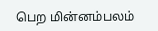பெற மின்னம்பலம்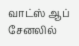வாட்ஸ் ஆப் சேனலில்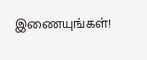இணையுங்கள்!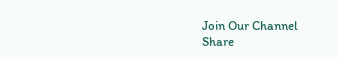Join Our Channel
Share